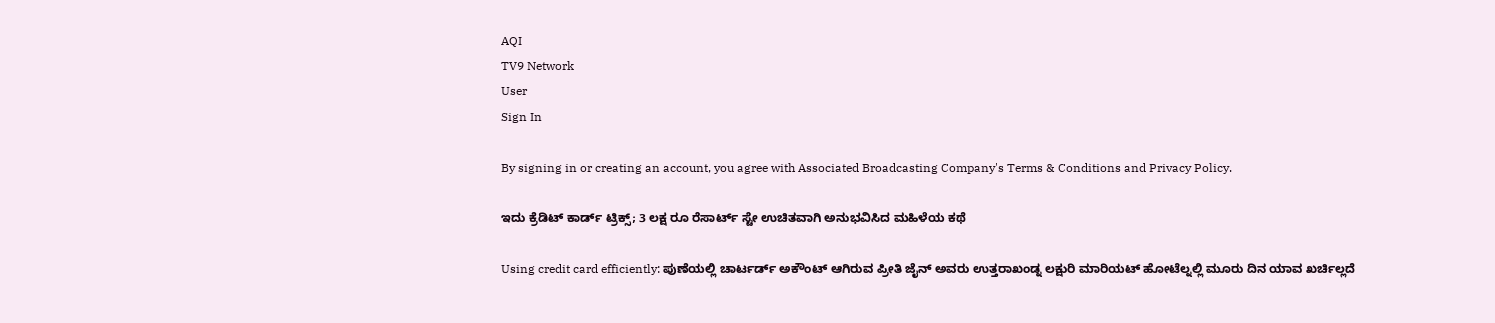AQI
TV9 Network
User
Sign In

By signing in or creating an account, you agree with Associated Broadcasting Company's Terms & Conditions and Privacy Policy.

ಇದು ಕ್ರೆಡಿಟ್ ಕಾರ್ಡ್ ಟ್ರಿಕ್ಸ್; 3 ಲಕ್ಷ ರೂ ರೆಸಾರ್ಟ್ ಸ್ಟೇ ಉಚಿತವಾಗಿ ಅನುಭವಿಸಿದ ಮಹಿಳೆಯ ಕಥೆ

Using credit card efficiently: ಪುಣೆಯಲ್ಲಿ ಚಾರ್ಟರ್ಡ್ ಅಕೌಂಟ್ ಆಗಿರುವ ಪ್ರೀತಿ ಜೈನ್ ಅವರು ಉತ್ತರಾಖಂಡ್ನ ಲಕ್ಷುರಿ ಮಾರಿಯಟ್ ಹೋಟೆಲ್ನಲ್ಲಿ ಮೂರು ದಿನ ಯಾವ ಖರ್ಚಿಲ್ಲದೆ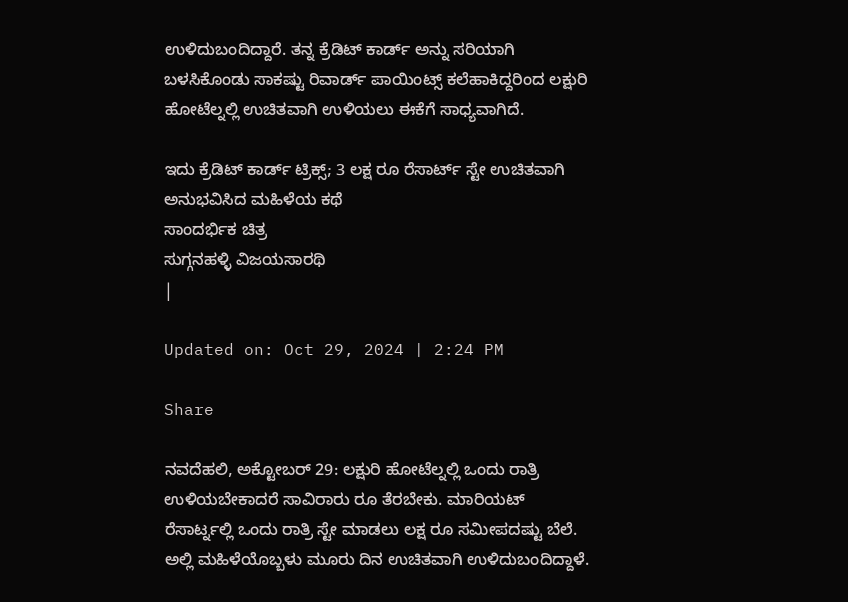ಉಳಿದುಬಂದಿದ್ದಾರೆ. ತನ್ನ ಕ್ರೆಡಿಟ್ ಕಾರ್ಡ್ ಅನ್ನು ಸರಿಯಾಗಿ ಬಳಸಿಕೊಂಡು ಸಾಕಷ್ಟು ರಿವಾರ್ಡ್ ಪಾಯಿಂಟ್ಸ್ ಕಲೆಹಾಕಿದ್ದರಿಂದ ಲಕ್ಷುರಿ ಹೋಟೆಲ್ನಲ್ಲಿ ಉಚಿತವಾಗಿ ಉಳಿಯಲು ಈಕೆಗೆ ಸಾಧ್ಯವಾಗಿದೆ.

ಇದು ಕ್ರೆಡಿಟ್ ಕಾರ್ಡ್ ಟ್ರಿಕ್ಸ್; 3 ಲಕ್ಷ ರೂ ರೆಸಾರ್ಟ್ ಸ್ಟೇ ಉಚಿತವಾಗಿ ಅನುಭವಿಸಿದ ಮಹಿಳೆಯ ಕಥೆ
ಸಾಂದರ್ಭಿಕ ಚಿತ್ರ
ಸುಗ್ಗನಹಳ್ಳಿ ವಿಜಯಸಾರಥಿ
|

Updated on: Oct 29, 2024 | 2:24 PM

Share

ನವದೆಹಲಿ, ಅಕ್ಟೋಬರ್ 29: ಲಕ್ಷುರಿ ಹೋಟೆಲ್ನಲ್ಲಿ ಒಂದು ರಾತ್ರಿ ಉಳಿಯಬೇಕಾದರೆ ಸಾವಿರಾರು ರೂ ತೆರಬೇಕು. ಮಾರಿಯಟ್ ರೆಸಾರ್ಟ್ನಲ್ಲಿ ಒಂದು ರಾತ್ರಿ ಸ್ಟೇ ಮಾಡಲು ಲಕ್ಷ ರೂ ಸಮೀಪದಷ್ಟು ಬೆಲೆ. ಅಲ್ಲಿ ಮಹಿಳೆಯೊಬ್ಬಳು ಮೂರು ದಿನ ಉಚಿತವಾಗಿ ಉಳಿದುಬಂದಿದ್ದಾಳೆ.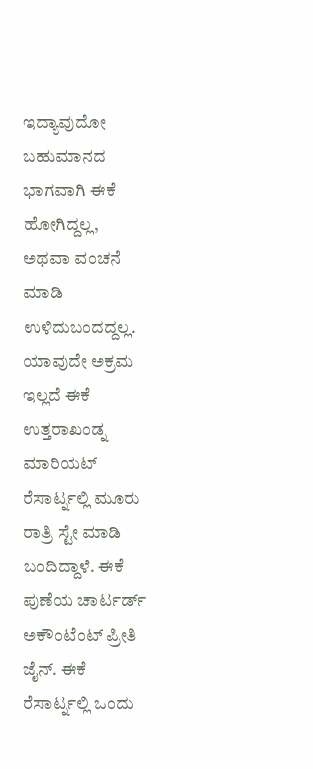ಇದ್ಯಾವುದೋ ಬಹುಮಾನದ ಭಾಗವಾಗಿ ಈಕೆ ಹೋಗಿದ್ದಲ್ಲ, ಅಥವಾ ವಂಚನೆ ಮಾಡಿ ಉಳಿದುಬಂದದ್ದಲ್ಲ. ಯಾವುದೇ ಅಕ್ರಮ ಇಲ್ಲದೆ ಈಕೆ ಉತ್ತರಾಖಂಡ್ನ ಮಾರಿಯಟ್ ರೆಸಾರ್ಟ್ನಲ್ಲಿ ಮೂರು ರಾತ್ರಿ ಸ್ಟೇ ಮಾಡಿ ಬಂದಿದ್ದಾಳೆ. ಈಕೆ ಪುಣೆಯ ಚಾರ್ಟರ್ಡ್ ಅಕೌಂಟೆಂಟ್ ಪ್ರೀತಿ ಜೈನ್. ಈಕೆ ರೆಸಾರ್ಟ್ನಲ್ಲಿ ಒಂದು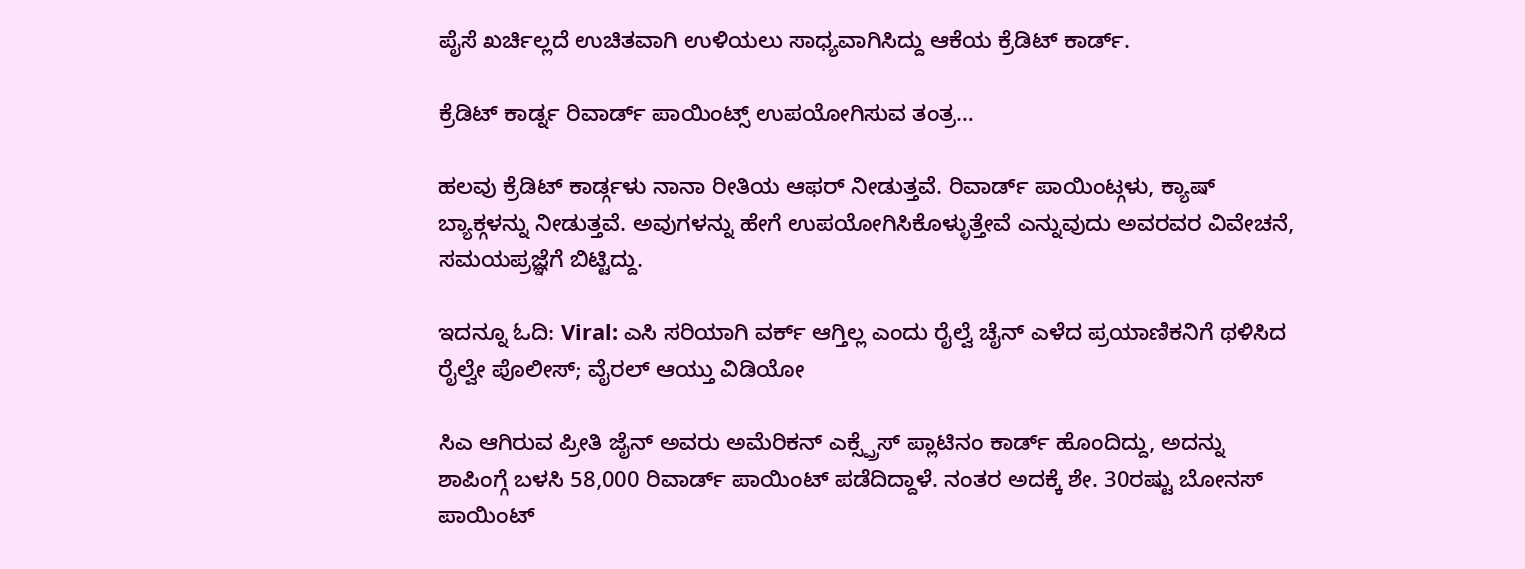ಪೈಸೆ ಖರ್ಚಿಲ್ಲದೆ ಉಚಿತವಾಗಿ ಉಳಿಯಲು ಸಾಧ್ಯವಾಗಿಸಿದ್ದು ಆಕೆಯ ಕ್ರೆಡಿಟ್ ಕಾರ್ಡ್.

ಕ್ರೆಡಿಟ್ ಕಾರ್ಡ್ನ ರಿವಾರ್ಡ್ ಪಾಯಿಂಟ್ಸ್ ಉಪಯೋಗಿಸುವ ತಂತ್ರ…

ಹಲವು ಕ್ರೆಡಿಟ್ ಕಾರ್ಡ್ಗಳು ನಾನಾ ರೀತಿಯ ಆಫರ್ ನೀಡುತ್ತವೆ. ರಿವಾರ್ಡ್ ಪಾಯಿಂಟ್ಗಳು, ಕ್ಯಾಷ್ ಬ್ಯಾಕ್ಗಳನ್ನು ನೀಡುತ್ತವೆ. ಅವುಗಳನ್ನು ಹೇಗೆ ಉಪಯೋಗಿಸಿಕೊಳ್ಳುತ್ತೇವೆ ಎನ್ನುವುದು ಅವರವರ ವಿವೇಚನೆ, ಸಮಯಪ್ರಜ್ಞೆಗೆ ಬಿಟ್ಟಿದ್ದು.

ಇದನ್ನೂ ಓದಿ: Viral: ಎಸಿ ಸರಿಯಾಗಿ ವರ್ಕ್‌ ಆಗ್ತಿಲ್ಲ ಎಂದು ರೈಲ್ವೆ ಚೈನ್‌ ಎಳೆದ ಪ್ರಯಾಣಿಕನಿಗೆ ಥಳಿಸಿದ ರೈಲ್ವೇ ಪೊಲೀಸ್‌; ವೈರಲ್‌ ಆಯ್ತು ವಿಡಿಯೋ

ಸಿಎ ಆಗಿರುವ ಪ್ರೀತಿ ಜೈನ್ ಅವರು ಅಮೆರಿಕನ್ ಎಕ್ಸ್ಪ್ರೆಸ್ ಪ್ಲಾಟಿನಂ ಕಾರ್ಡ್ ಹೊಂದಿದ್ದು, ಅದನ್ನು ಶಾಪಿಂಗ್ಗೆ ಬಳಸಿ 58,000 ರಿವಾರ್ಡ್ ಪಾಯಿಂಟ್ ಪಡೆದಿದ್ದಾಳೆ. ನಂತರ ಅದಕ್ಕೆ ಶೇ. 30ರಷ್ಟು ಬೋನಸ್ ಪಾಯಿಂಟ್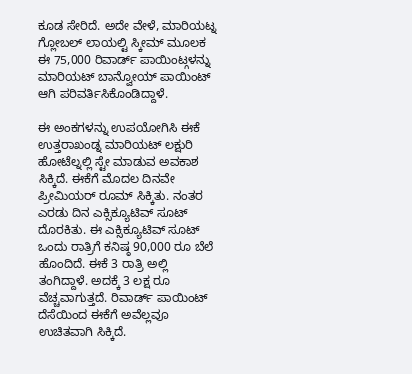ಕೂಡ ಸೇರಿದೆ. ಅದೇ ವೇಳೆ, ಮಾರಿಯಟ್ನ ಗ್ಲೋಬಲ್ ಲಾಯಲ್ಟಿ ಸ್ಕೀಮ್ ಮೂಲಕ ಈ 75,000 ರಿವಾರ್ಡ್ ಪಾಯಿಂಟ್ಗಳನ್ನು ಮಾರಿಯಟ್ ಬಾನ್ವೋಯ್ ಪಾಯಿಂಟ್ ಆಗಿ ಪರಿವರ್ತಿಸಿಕೊಂಡಿದ್ದಾಳೆ.

ಈ ಅಂಕಗಳನ್ನು ಉಪಯೋಗಿಸಿ ಈಕೆ ಉತ್ತರಾಖಂಡ್ನ ಮಾರಿಯಟ್ ಲಕ್ಷುರಿ ಹೋಟೆಲ್ನಲ್ಲಿ ಸ್ಟೇ ಮಾಡುವ ಅವಕಾಶ ಸಿಕ್ಕಿದೆ. ಈಕೆಗೆ ಮೊದಲ ದಿನವೇ ಪ್ರೀಮಿಯರ್ ರೂಮ್ ಸಿಕ್ಕಿತು. ನಂತರ ಎರಡು ದಿನ ಎಕ್ಸಿಕ್ಯೂಟಿವ್ ಸೂಟ್ ದೊರಕಿತು. ಈ ಎಕ್ಸಿಕ್ಯೂಟಿವ್ ಸೂಟ್ ಒಂದು ರಾತ್ರಿಗೆ ಕನಿಷ್ಠ 90,000 ರೂ ಬೆಲೆ ಹೊಂದಿದೆ. ಈಕೆ 3 ರಾತ್ರಿ ಅಲ್ಲಿ ತಂಗಿದ್ದಾಳೆ. ಅದಕ್ಕೆ 3 ಲಕ್ಷ ರೂ ವೆಚ್ಚವಾಗುತ್ತದೆ. ರಿವಾರ್ಡ್ ಪಾಯಿಂಟ್ ದೆಸೆಯಿಂದ ಈಕೆಗೆ ಅವೆಲ್ಲವೂ ಉಚಿತವಾಗಿ ಸಿಕ್ಕಿದೆ.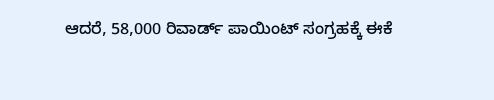ಆದರೆ, 58,000 ರಿವಾರ್ಡ್ ಪಾಯಿಂಟ್ ಸಂಗ್ರಹಕ್ಕೆ ಈಕೆ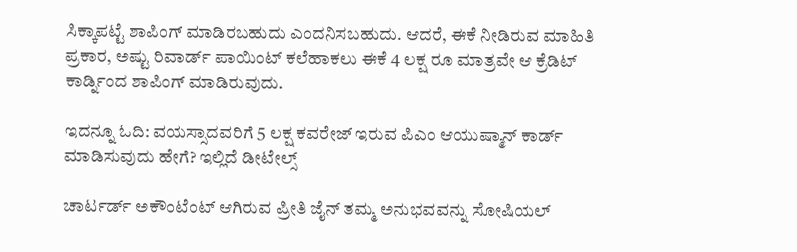ಸಿಕ್ಕಾಪಟ್ಟೆ ಶಾಪಿಂಗ್ ಮಾಡಿರಬಹುದು ಎಂದನಿಸಬಹುದು. ಆದರೆ, ಈಕೆ ನೀಡಿರುವ ಮಾಹಿತಿ ಪ್ರಕಾರ, ಅಷ್ಟು ರಿವಾರ್ಡ್ ಪಾಯಿಂಟ್ ಕಲೆಹಾಕಲು ಈಕೆ 4 ಲಕ್ಷ ರೂ ಮಾತ್ರವೇ ಆ ಕ್ರೆಡಿಟ್ ಕಾರ್ಡ್ನಿಂದ ಶಾಪಿಂಗ್ ಮಾಡಿರುವುದು.

ಇದನ್ನೂ ಓದಿ: ವಯಸ್ಸಾದವರಿಗೆ 5 ಲಕ್ಷ ಕವರೇಜ್ ಇರುವ ಪಿಎಂ ಆಯುಷ್ಮಾನ್ ಕಾರ್ಡ್ ಮಾಡಿಸುವುದು ಹೇಗೆ? ಇಲ್ಲಿದೆ ಡೀಟೇಲ್ಸ್

ಚಾರ್ಟರ್ಡ್ ಅಕೌಂಟೆಂಟ್ ಆಗಿರುವ ಪ್ರೀತಿ ಜೈನ್ ತಮ್ಮ ಅನುಭವವನ್ನು ಸೋಷಿಯಲ್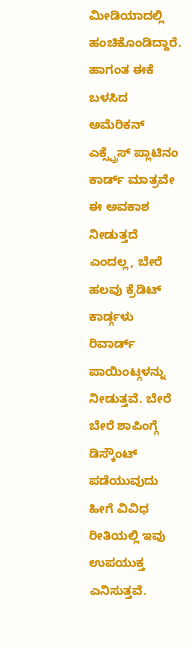ಮೀಡಿಯಾದಲ್ಲಿ ಹಂಚಿಕೊಂಡಿದ್ದಾರೆ. ಹಾಗಂತ ಈಕೆ ಬಳಸಿದ ಅಮೆರಿಕನ್ ಎಕ್ಸ್ಪ್ರೆಸ್ ಪ್ಲಾಟಿನಂ ಕಾರ್ಡ್ ಮಾತ್ರವೇ ಈ ಅವಕಾಶ ನೀಡುತ್ತದೆ ಎಂದಲ್ಲ, ಬೇರೆ ಹಲವು ಕ್ರೆಡಿಟ್ ಕಾರ್ಡ್ಗಳು ರಿವಾರ್ಡ್ ಪಾಯಿಂಟ್ಗಳನ್ನು ನೀಡುತ್ತವೆ. ಬೇರೆ ಬೇರೆ ಶಾಪಿಂಗ್ಗೆ ಡಿಸ್ಕೌಂಟ್ ಪಡೆಯುವುದು ಹೀಗೆ ವಿವಿಧ ರೀತಿಯಲ್ಲಿ ಇವು ಉಪಯುಕ್ತ ಎನಿಸುತ್ತವೆ.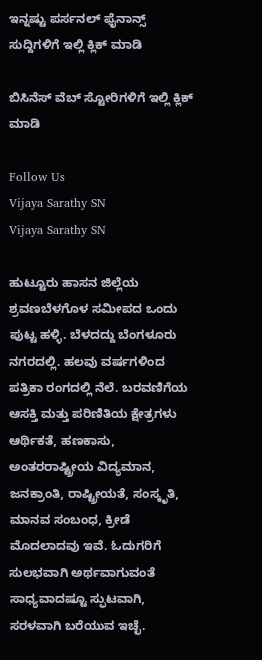ಇನ್ನಷ್ಟು ಪರ್ಸನಲ್ ಫೈನಾನ್ಸ್ ಸುದ್ದಿಗಳಿಗೆ ಇಲ್ಲಿ ಕ್ಲಿಕ್ ಮಾಡಿ

ಬಿಸಿನೆಸ್ ವೆಬ್ ಸ್ಟೋರಿಗಳಿಗೆ ಇಲ್ಲಿ ಕ್ಲಿಕ್ ಮಾಡಿ

Follow Us
Vijaya Sarathy SN
Vijaya Sarathy SN

ಹುಟ್ಟೂರು ಹಾಸನ ಜಿಲ್ಲೆಯ ಶ್ರವಣಬೆಳಗೊಳ ಸಮೀಪದ ಒಂದು ಪುಟ್ಟ ಹಳ್ಳಿ. ಬೆಳದದ್ದು ಬೆಂಗಳೂರು ನಗರದಲ್ಲಿ. ಹಲವು ವರ್ಷಗಳಿಂದ ಪತ್ರಿಕಾ ರಂಗದಲ್ಲಿ ನೆಲೆ. ಬರವಣಿಗೆಯ ಆಸಕ್ತಿ ಮತ್ತು ಪರಿಣಿತಿಯ ಕ್ಷೇತ್ರಗಳು ಆರ್ಥಿಕತೆ, ಹಣಕಾಸು, ಅಂತರರಾಷ್ಟ್ರೀಯ ವಿದ್ಯಮಾನ, ಜನಕ್ರಾಂತಿ, ರಾಷ್ಟ್ರೀಯತೆ, ಸಂಸ್ಕೃತಿ, ಮಾನವ ಸಂಬಂಧ, ಕ್ರೀಡೆ ಮೊದಲಾದವು ಇವೆ. ಓದುಗರಿಗೆ ಸುಲಭವಾಗಿ ಅರ್ಥವಾಗುವಂತೆ ಸಾಧ್ಯವಾದಷ್ಟೂ ಸ್ಫುಟವಾಗಿ, ಸರಳವಾಗಿ ಬರೆಯುವ ಇಚ್ಛೆ.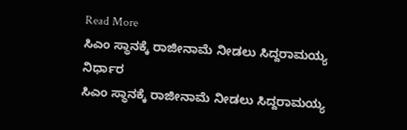Read More
ಸಿಎಂ ಸ್ಥಾನಕ್ಕೆ ರಾಜೀನಾಮೆ ನೀಡಲು ಸಿದ್ದರಾಮಯ್ಯ ನಿರ್ಧಾರ
ಸಿಎಂ ಸ್ಥಾನಕ್ಕೆ ರಾಜೀನಾಮೆ ನೀಡಲು ಸಿದ್ದರಾಮಯ್ಯ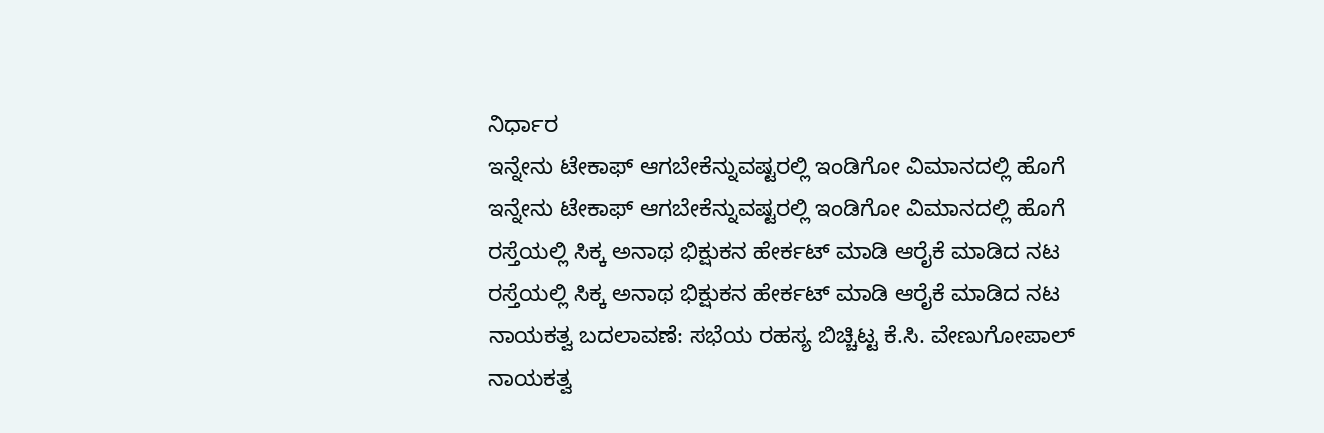ನಿರ್ಧಾರ
ಇನ್ನೇನು ಟೇಕಾಫ್ ಆಗಬೇಕೆನ್ನುವಷ್ಟರಲ್ಲಿ ಇಂಡಿಗೋ ವಿಮಾನದಲ್ಲಿ ಹೊಗೆ
ಇನ್ನೇನು ಟೇಕಾಫ್ ಆಗಬೇಕೆನ್ನುವಷ್ಟರಲ್ಲಿ ಇಂಡಿಗೋ ವಿಮಾನದಲ್ಲಿ ಹೊಗೆ
ರಸ್ತೆಯಲ್ಲಿ ಸಿಕ್ಕ ಅನಾಥ ಭಿಕ್ಷುಕನ ಹೇರ್ಕಟ್ ಮಾಡಿ ಆರೈಕೆ ಮಾಡಿದ ನಟ
ರಸ್ತೆಯಲ್ಲಿ ಸಿಕ್ಕ ಅನಾಥ ಭಿಕ್ಷುಕನ ಹೇರ್ಕಟ್ ಮಾಡಿ ಆರೈಕೆ ಮಾಡಿದ ನಟ
ನಾಯಕತ್ವ ಬದಲಾವಣೆ: ಸಭೆಯ ರಹಸ್ಯ ಬಿಚ್ಚಿಟ್ಟ ಕೆ.ಸಿ. ವೇಣುಗೋಪಾಲ್
ನಾಯಕತ್ವ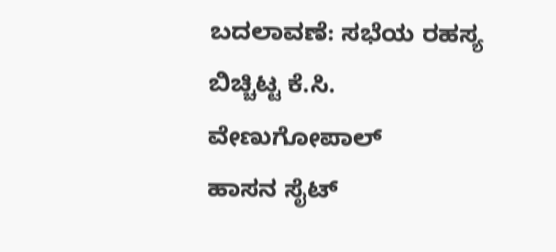ಬದಲಾವಣೆ: ಸಭೆಯ ರಹಸ್ಯ ಬಿಚ್ಚಿಟ್ಟ ಕೆ.ಸಿ. ವೇಣುಗೋಪಾಲ್
ಹಾಸನ ಸೈಟ್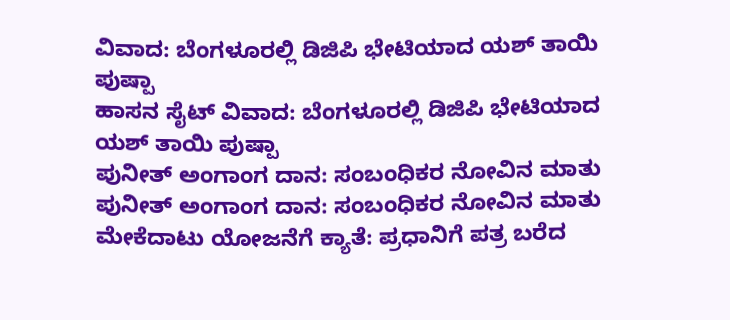ವಿವಾದ: ಬೆಂಗಳೂರಲ್ಲಿ ಡಿಜಿಪಿ ಭೇಟಿಯಾದ ಯಶ್ ತಾಯಿ ಪುಷ್ಪಾ
ಹಾಸನ ಸೈಟ್ ವಿವಾದ: ಬೆಂಗಳೂರಲ್ಲಿ ಡಿಜಿಪಿ ಭೇಟಿಯಾದ ಯಶ್ ತಾಯಿ ಪುಷ್ಪಾ
ಪುನೀತ್ ಅಂಗಾಂಗ ದಾನ: ಸಂಬಂಧಿಕರ ನೋವಿನ ಮಾತು
ಪುನೀತ್ ಅಂಗಾಂಗ ದಾನ: ಸಂಬಂಧಿಕರ ನೋವಿನ ಮಾತು
ಮೇಕೆದಾಟು ಯೋಜನೆಗೆ ಕ್ಯಾತೆ: ಪ್ರಧಾನಿಗೆ ಪತ್ರ ಬರೆದ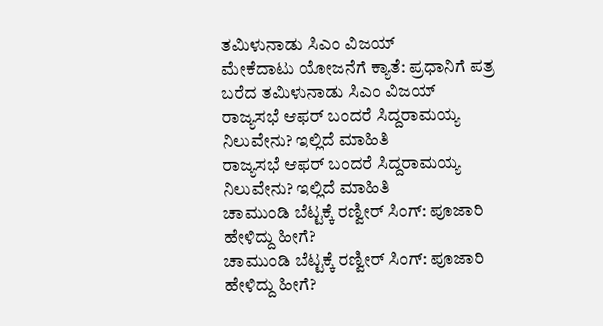ತಮಿಳುನಾಡು ಸಿಎಂ ವಿಜಯ್
ಮೇಕೆದಾಟು ಯೋಜನೆಗೆ ಕ್ಯಾತೆ: ಪ್ರಧಾನಿಗೆ ಪತ್ರ ಬರೆದ ತಮಿಳುನಾಡು ಸಿಎಂ ವಿಜಯ್
ರಾಜ್ಯಸಭೆ ಆಫರ್ ಬಂದರೆ ಸಿದ್ದರಾಮಯ್ಯ ನಿಲುವೇನು? ಇಲ್ಲಿದೆ ಮಾಹಿತಿ
ರಾಜ್ಯಸಭೆ ಆಫರ್ ಬಂದರೆ ಸಿದ್ದರಾಮಯ್ಯ ನಿಲುವೇನು? ಇಲ್ಲಿದೆ ಮಾಹಿತಿ
ಚಾಮುಂಡಿ ಬೆಟ್ಟಕ್ಕೆ ರಣ್ವೀರ್ ಸಿಂಗ್: ಪೂಜಾರಿ ಹೇಳಿದ್ದು ಹೀಗೆ?
ಚಾಮುಂಡಿ ಬೆಟ್ಟಕ್ಕೆ ರಣ್ವೀರ್ ಸಿಂಗ್: ಪೂಜಾರಿ ಹೇಳಿದ್ದು ಹೀಗೆ?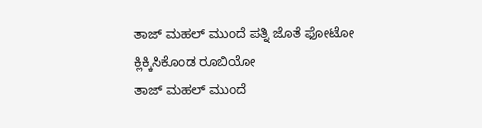ತಾಜ್ ಮಹಲ್ ಮುಂದೆ ಪತ್ನಿ ಜೊತೆ ಫೋಟೋ ಕ್ಲಿಕ್ಕಿಸಿಕೊಂಡ ರೂಬಿಯೋ
ತಾಜ್ ಮಹಲ್ ಮುಂದೆ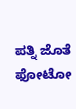ಪತ್ನಿ ಜೊತೆ ಫೋಟೋ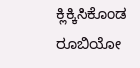ಕ್ಲಿಕ್ಕಿಸಿಕೊಂಡ ರೂಬಿಯೋ